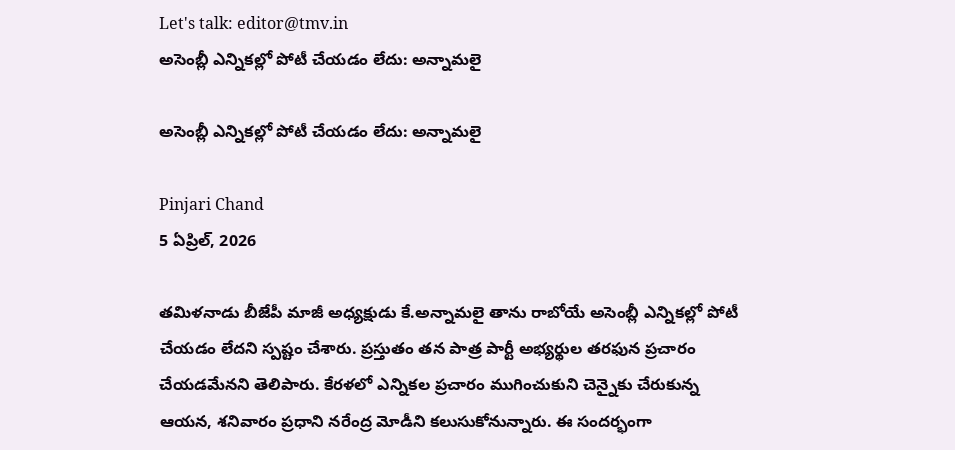Let's talk: editor@tmv.in
అసెంబ్లీ ఎన్నికల్లో పోటీ చేయడం లేదు: అన్నామలై

అసెంబ్లీ ఎన్నికల్లో పోటీ చేయడం లేదు: అన్నామలై

Pinjari Chand
5 ఏప్రిల్, 2026

తమిళనాడు బీజేపీ మాజీ అధ్యక్షుడు కే.అన్నామలై తాను రాబోయే అసెంబ్లీ ఎన్నికల్లో పోటీ చేయడం లేదని స్పష్టం చేశారు. ప్రస్తుతం తన పాత్ర పార్టీ అభ్యర్థుల తరఫున ప్రచారం చేయడమేనని తెలిపారు. కేరళలో ఎన్నికల ప్రచారం ముగించుకుని చెన్నైకు చేరుకున్న ఆయన, శనివారం ప్రధాని నరేంద్ర మోడీని కలుసుకోనున్నారు. ఈ సందర్భంగా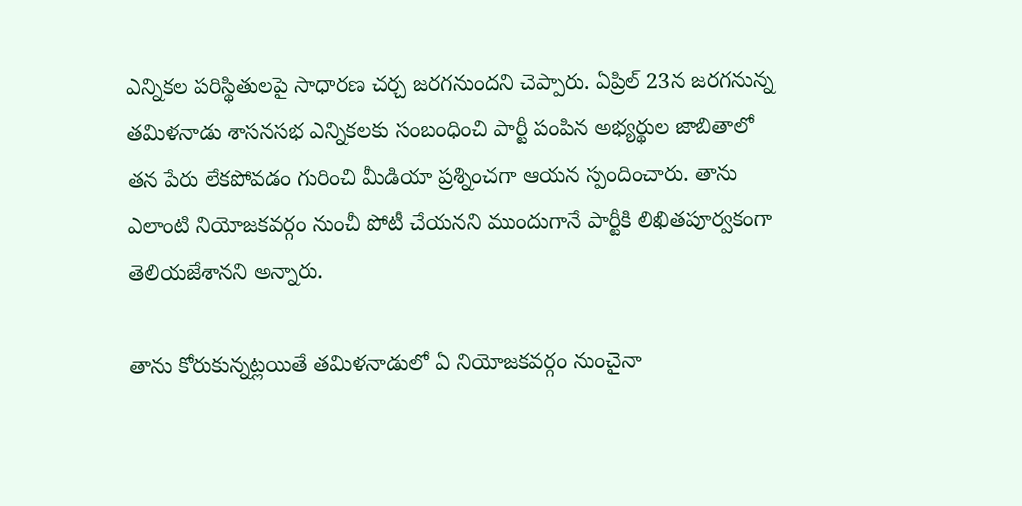ఎన్నికల పరిస్థితులపై సాధారణ చర్చ జరగనుందని చెప్పారు. ఏప్రిల్‌ 23న జరగనున్న తమిళనాడు శాసనసభ ఎన్నికలకు సంబంధించి పార్టీ పంపిన అభ్యర్థుల జాబితాలో తన పేరు లేకపోవడం గురించి మీడియా ప్రశ్నించగా ఆయన స్పందించారు. తాను ఎలాంటి నియోజకవర్గం నుంచీ పోటీ చేయనని ముందుగానే పార్టీకి లిఖితపూర్వకంగా తెలియజేశానని అన్నారు.

తాను కోరుకున్నట్లయితే తమిళనాడులో ఏ నియోజకవర్గం నుంచైనా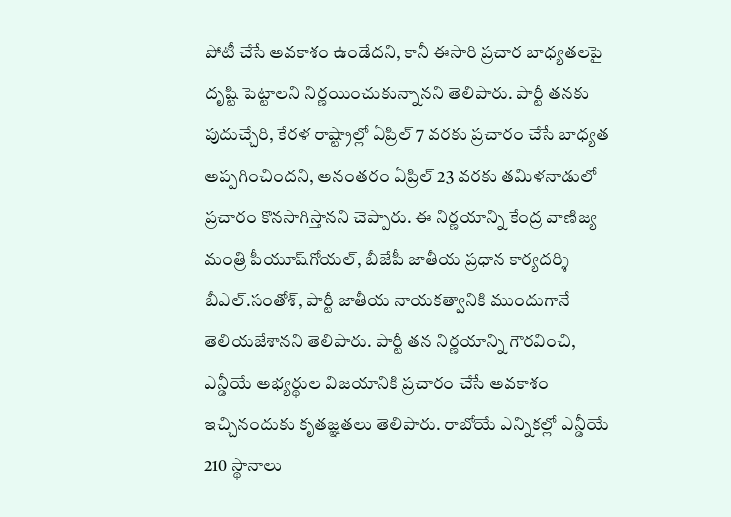పోటీ చేసే అవకాశం ఉండేదని, కానీ ఈసారి ప్రచార బాధ్యతలపై దృష్టి పెట్టాలని నిర్ణయించుకున్నానని తెలిపారు. పార్టీ తనకు పుదుచ్చేరి, కేరళ రాష్ట్రాల్లో ఏప్రిల్‌ 7 వరకు ప్రచారం చేసే బాధ్యత అప్పగించిందని, అనంతరం ఏప్రిల్‌ 23 వరకు తమిళనాడులో ప్రచారం కొనసాగిస్తానని చెప్పారు. ఈ నిర్ణయాన్ని కేంద్ర వాణిజ్య మంత్రి పీయూష్‌గోయల్, బీజేపీ జాతీయ ప్రధాన కార్యదర్శి బీఎల్‌.సంతోశ్‌, పార్టీ జాతీయ నాయకత్వానికి ముందుగానే తెలియజేశానని తెలిపారు. పార్టీ తన నిర్ణయాన్ని గౌరవించి, ఎన్డీయే అభ్యర్థుల విజయానికి ప్రచారం చేసే అవకాశం ఇచ్చినందుకు కృతజ్ఞతలు తెలిపారు. రాబోయే ఎన్నికల్లో ఎన్డీయే 210 స్థానాలు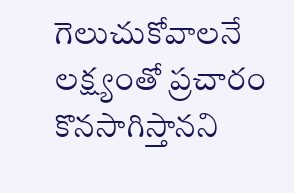గెలుచుకోవాలనే లక్ష్యంతో ప్రచారం కొనసాగిస్తానని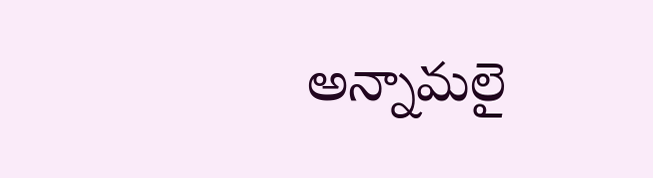అన్నామలై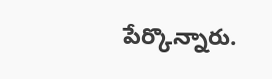పేర్కొన్నారు.